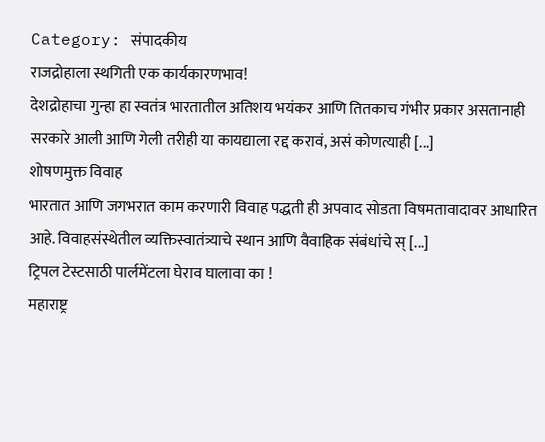Category: संपादकीय
राजद्रोहाला स्थगिती एक कार्यकारणभाव!
देशद्रोहाचा गुन्हा हा स्वतंत्र भारतातील अतिशय भयंकर आणि तितकाच गंभीर प्रकार असतानाही सरकारे आली आणि गेली तरीही या कायद्याला रद्द करावं, असं कोणत्याही [...]
शोषणमुक्त विवाह
भारतात आणि जगभरात काम करणारी विवाह पद्धती ही अपवाद सोडता विषमतावादावर आधारित आहे. विवाहसंस्थेतील व्यक्तिस्वातंत्र्याचे स्थान आणि वैवाहिक संबंधांचे स् [...]
ट्रिपल टेस्टसाठी पार्लमेंटला घेराव घालावा का !
महाराष्ट्र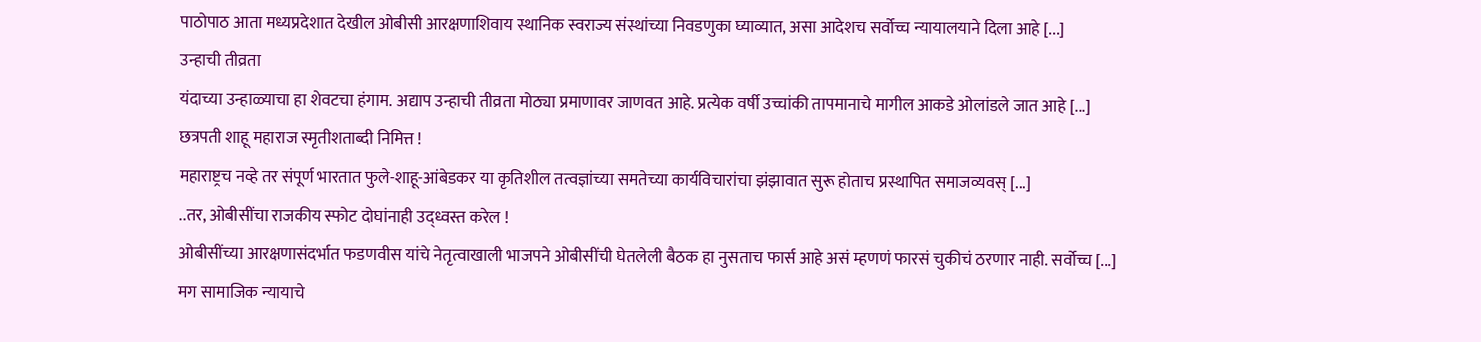पाठोपाठ आता मध्यप्रदेशात देखील ओबीसी आरक्षणाशिवाय स्थानिक स्वराज्य संस्थांच्या निवडणुका घ्याव्यात, असा आदेशच सर्वोच्च न्यायालयाने दिला आहे [...]
उन्हाची तीव्रता
यंदाच्या उन्हाळ्याचा हा शेवटचा हंगाम. अद्याप उन्हाची तीव्रता मोठ्या प्रमाणावर जाणवत आहे. प्रत्येक वर्षी उच्चांकी तापमानाचे मागील आकडे ओलांडले जात आहे [...]
छत्रपती शाहू महाराज स्मृतीशताब्दी निमित्त !
महाराष्ट्रच नव्हे तर संपूर्ण भारतात फुले-शाहू-आंबेडकर या कृतिशील तत्वज्ञांच्या समतेच्या कार्यविचारांचा झंझावात सुरू होताच प्रस्थापित समाजव्यवस् [...]
..तर, ओबीसींचा राजकीय स्फोट दोघांनाही उद्ध्वस्त करेल !
ओबीसींच्या आरक्षणासंदर्भात फडणवीस यांचे नेतृत्वाखाली भाजपने ओबीसींची घेतलेली बैठक हा नुसताच फार्स आहे असं म्हणणं फारसं चुकीचं ठरणार नाही. सर्वोच्च [...]
मग सामाजिक न्यायाचे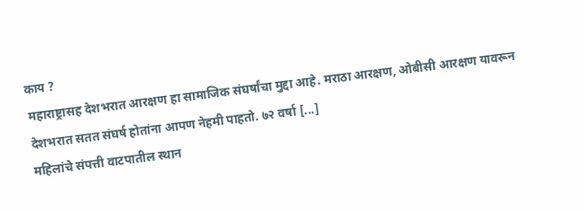काय ?
महाराष्ट्रासह देशभरात आरक्षण हा सामाजिक संघर्षांचा मुद्दा आहे. मराठा आरक्षण, ओबीसी आरक्षण यावरून देशभरात सतत संघर्ष होतांना आपण नेहमी पाहतो. ७२ वर्षा [...]
महिलांचे संपत्ती वाटपातील स्थान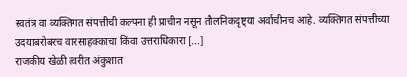स्वतंत्र वा व्यक्तिगत संपत्तीची कल्पना ही प्राचीन नसून तौलनिकदृष्ट्या अर्वाचीनच आहे. व्यक्तिगत संपत्तीच्या उदयाबरोबरच वारसाहक्काचा किंवा उत्तराधिकारा [...]
राजकीय खेळी त्वरीत अंकुशात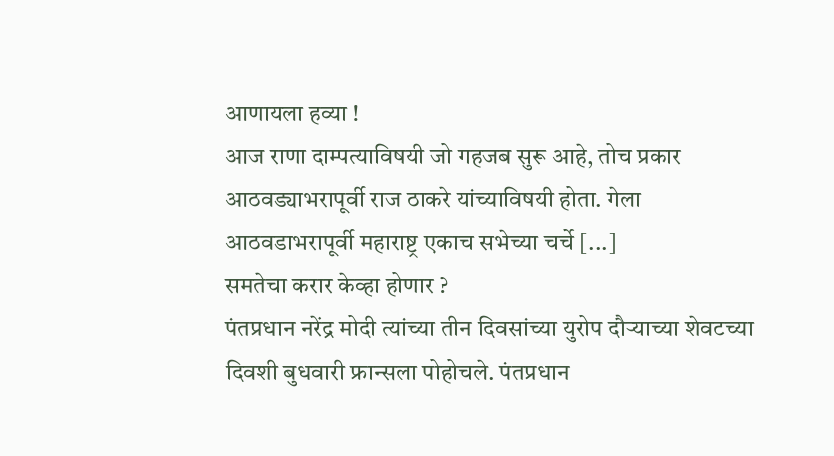आणायला हव्या !
आज राणा दाम्पत्याविषयी जो गहजब सुरू आहे, तोच प्रकार आठवड्याभरापूर्वी राज ठाकरे यांच्याविषयी होता. गेला आठवडाभरापूर्वी महाराष्ट्र एकाच सभेच्या चर्चे [...]
समतेचा करार केव्हा होणार ?
पंतप्रधान नरेंद्र मोदी त्यांच्या तीन दिवसांच्या युरोप दौऱ्याच्या शेवटच्या दिवशी बुधवारी फ्रान्सला पोहोचले. पंतप्रधान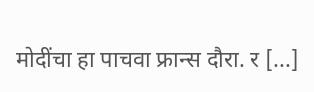मोदींचा हा पाचवा फ्रान्स दौरा. र [...]